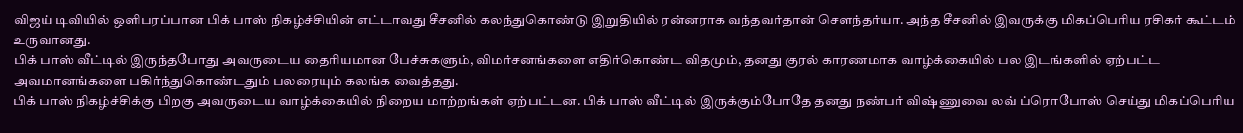விஜய் டிவியில் ஒளிபரப்பான பிக் பாஸ் நிகழ்ச்சியின் எட்டாவது சீசனில் கலந்துகொண்டு இறுதியில் ரன்னராக வந்தவர்தான் சௌந்தர்யா. அந்த சீசனில் இவருக்கு மிகப்பெரிய ரசிகர் கூட்டம் உருவானது.
பிக் பாஸ் வீட்டில் இருந்தபோது அவருடைய தைரியமான பேச்சுகளும், விமர்சனங்களை எதிர்கொண்ட விதமும், தனது குரல் காரணமாக வாழ்க்கையில் பல இடங்களில் ஏற்பட்ட அவமானங்களை பகிர்ந்துகொண்டதும் பலரையும் கலங்க வைத்தது.
பிக் பாஸ் நிகழ்ச்சிக்கு பிறகு அவருடைய வாழ்க்கையில் நிறைய மாற்றங்கள் ஏற்பட்டன. பிக் பாஸ் வீட்டில் இருக்கும்போதே தனது நண்பர் விஷ்ணுவை லவ் ப்ரொபோஸ் செய்து மிகப்பெரிய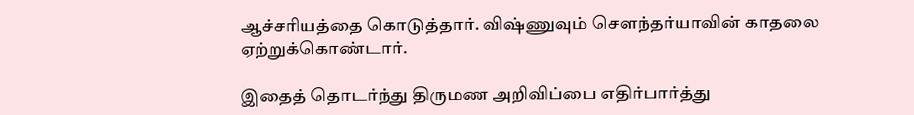ஆச்சரியத்தை கொடுத்தார். விஷ்ணுவும் சௌந்தர்யாவின் காதலை ஏற்றுக்கொண்டார்.

இதைத் தொடர்ந்து திருமண அறிவிப்பை எதிர்பார்த்து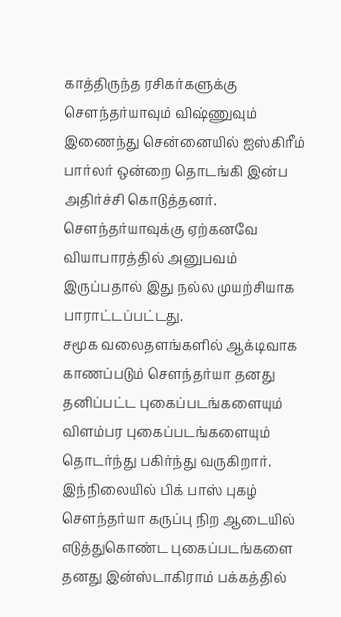காத்திருந்த ரசிகர்களுக்கு சௌந்தர்யாவும் விஷ்ணுவும் இணைந்து சென்னையில் ஐஸ்கிரீம் பார்லர் ஒன்றை தொடங்கி இன்ப அதிர்ச்சி கொடுத்தனர். சௌந்தர்யாவுக்கு ஏற்கனவே வியாபாரத்தில் அனுபவம் இருப்பதால் இது நல்ல முயற்சியாக பாராட்டப்பட்டது.
சமூக வலைதளங்களில் ஆக்டிவாக காணப்படும் சௌந்தர்யா தனது தனிப்பட்ட புகைப்படங்களையும் விளம்பர புகைப்படங்களையும் தொடர்ந்து பகிர்ந்து வருகிறார்.
இந்நிலையில் பிக் பாஸ் புகழ் சௌந்தர்யா கருப்பு நிற ஆடையில் எடுத்துகொண்ட புகைப்படங்களை தனது இன்ஸ்டாகிராம் பக்கத்தில்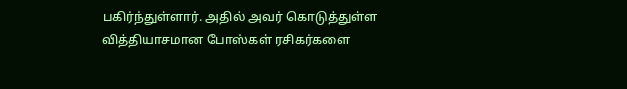பகிர்ந்துள்ளார். அதில் அவர் கொடுத்துள்ள வித்தியாசமான போஸ்கள் ரசிகர்களை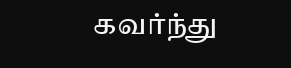கவர்ந்து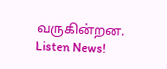வருகின்றன.
Listen News!